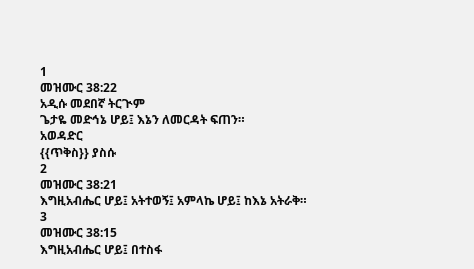1
መዝሙር 38:22
አዲሱ መደበኛ ትርጒም
ጌታዬ መድኅኔ ሆይ፤ እኔን ለመርዳት ፍጠን።
አወዳድር
{{ጥቅስ}} ያስሱ
2
መዝሙር 38:21
እግዚአብሔር ሆይ፤ አትተወኝ፤ አምላኬ ሆይ፤ ከእኔ አትራቅ።
3
መዝሙር 38:15
እግዚአብሔር ሆይ፤ በተስፋ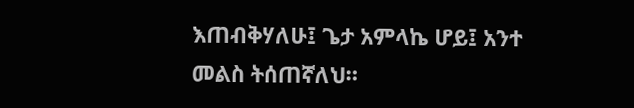እጠብቅሃለሁ፤ ጌታ አምላኬ ሆይ፤ አንተ መልስ ትሰጠኛለህ።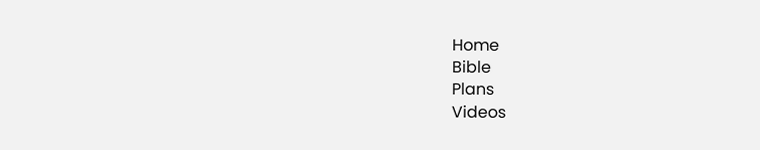Home
Bible
Plans
Videos